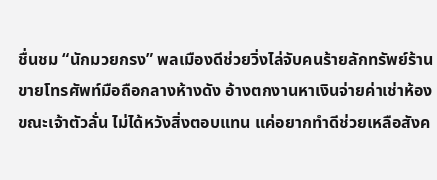ชื่นชม “นักมวยกรง” พลเมืองดีช่วยวิ่งไล่จับคนร้ายลักทรัพย์ร้านขายโทรศัพท์มือถือกลางห้างดัง อ้างตกงานหาเงินจ่ายค่าเช่าห้อง ขณะเจ้าตัวลั่น ไม่ได้หวังสิ่งตอบแทน แค่อยากทำดีช่วยเหลือสังค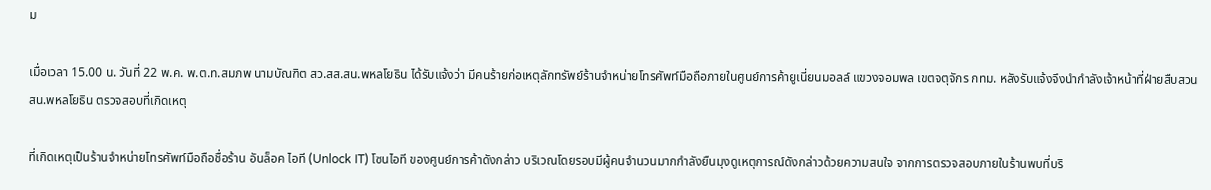ม

เมื่อเวลา 15.00 น. วันที่ 22 พ.ค. พ.ต.ท.สมภพ นามบัณฑิต สว.สส.สน.พหลโยธิน ได้รับแจ้งว่า มีคนร้ายก่อเหตุลักทรัพย์ร้านจำหน่ายโทรศัพท์มือถือภายในศูนย์การค้ายูเนี่ยนมอลล์ แขวงจอมพล เขตจตุจักร กทม. หลังรับแจ้งจึงนำกำลังเจ้าหน้าที่ฝ่ายสืบสวน สน.พหลโยธิน ตรวจสอบที่เกิดเหตุ

ที่เกิดเหตุเป็นร้านจำหน่ายโทรศัพท์มือถือชื่อร้าน อันล็อค ไอที (Unlock IT) โซนไอที ของศูนย์การค้าดังกล่าว บริเวณโดยรอบมีผู้คนจำนวนมากกำลังยืนมุงดูเหตุการณ์ดังกล่าวด้วยความสนใจ จากการตรวจสอบภายในร้านพบที่บริ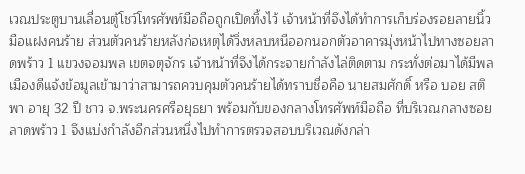เวณประตูบานเลื่อนตู้โชว์โทรศัพท์มือถือถูกเปิดทิ้งไว้ เจ้าหน้าที่จึงได้ทำการเก็บร่องรอยลายนิ้วมือแฝงคนร้าย ส่วนตัวคนร้ายหลังก่อเหตุได้วิ่งหลบหนีออกนอกตัวอาคารมุ่งหน้าไปทางซอยลาดพร้าว 1 แขวงจอมพล เขตจตุจักร เจ้าหน้าที่จึงได้กระจายกำลังไล่ติดตาม กระทั่งต่อมาได้มีพลเมืองดีแจ้งข้อมูลเข้ามาว่าสามารถควบคุมตัวคนร้ายได้ทราบชื่อคือ นายสมศักดิ์ หรือ บอย สติพา อายุ 32 ปี ชาว จ.พระนครศรีอยุธยา พร้อมกับของกลางโทรศัพท์มือถือ ที่บริเวณกลางซอยลาดพร้าว 1 จึงแบ่งกำลังอีกส่วนหนึ่งไปทำการตรวจสอบบริเวณดังกล่า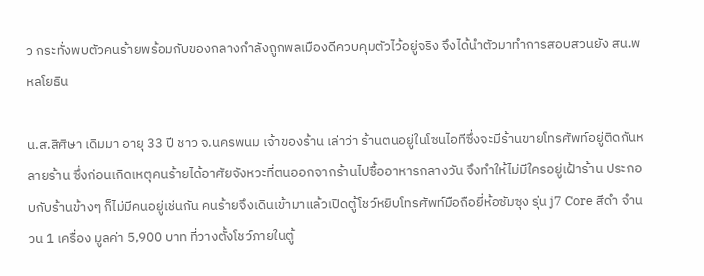ว กระทั่งพบตัวคนร้ายพร้อมกับของกลางกำลังถูกพลเมืองดีควบคุมตัวไว้อยู่จริง จึงได้นำตัวมาทำการสอบสวนยัง สน.พหลโยธิน

น.ส.สิศิษา เดิมมา อายุ 33 ปี ชาว จ.นครพนม เจ้าของร้าน เล่าว่า ร้านตนอยู่ในโซนไอทีซึ่งจะมีร้านขายโทรศัพท์อยู่ติดกันหลายร้าน ซึ่งก่อนเกิดเหตุคนร้ายได้อาศัยจังหวะที่ตนออกจากร้านไปซื้ออาหารกลางวัน จึงทำให้ไม่มีใครอยู่เฝ้าร้าน ประกอบกับร้านข้างๆ ก็ไม่มีคนอยู่เช่นกัน คนร้ายจึงเดินเข้ามาแล้วเปิดตู้โชว์หยิบโทรศัพท์มือถือยี่ห้อซัมซุง รุ่น j7 Core สีดำ จำนวน 1 เครื่อง มูลค่า 5,900 บาท ที่วางตั้งโชว์ภายในตู้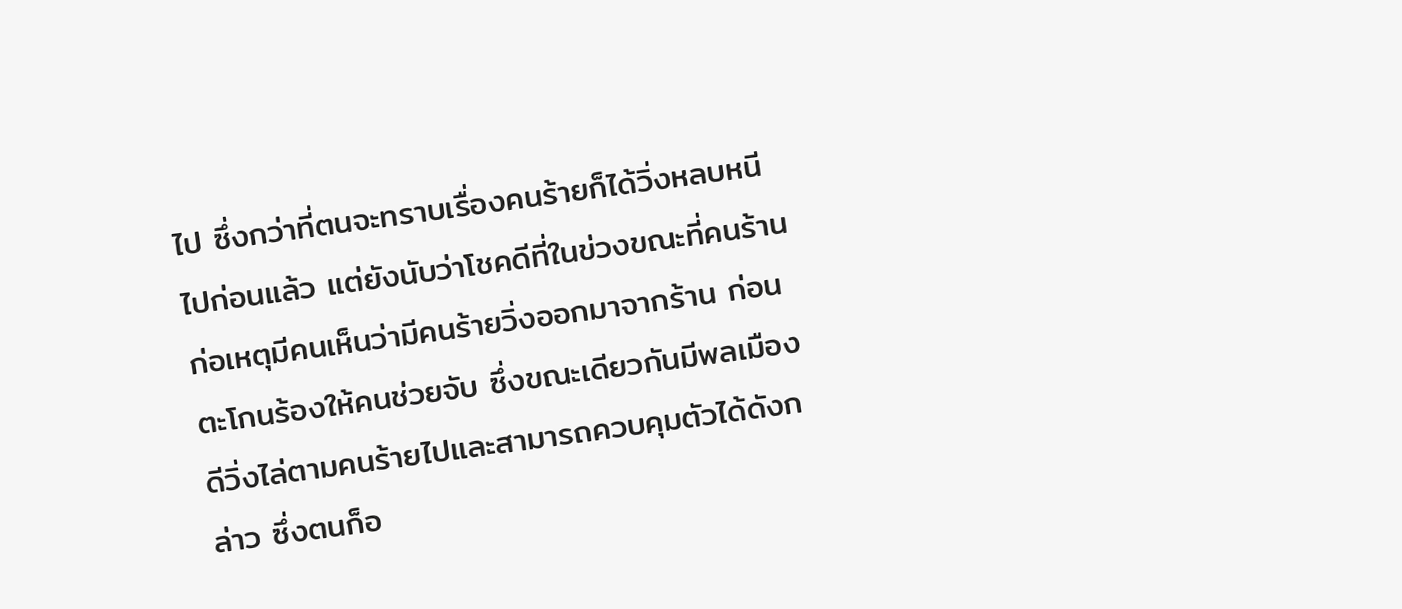ไป ซึ่งกว่าที่ตนจะทราบเรื่องคนร้ายก็ได้วิ่งหลบหนีไปก่อนแล้ว แต่ยังนับว่าโชคดีที่ในข่วงขณะที่คนร้านก่อเหตุมีคนเห็นว่ามีคนร้ายวิ่งออกมาจากร้าน ก่อนตะโกนร้องให้คนช่วยจับ ซึ่งขณะเดียวกันมีพลเมืองดีวิ่งไล่ตามคนร้ายไปและสามารถควบคุมตัวได้ดังกล่าว ซึ่งตนก็อ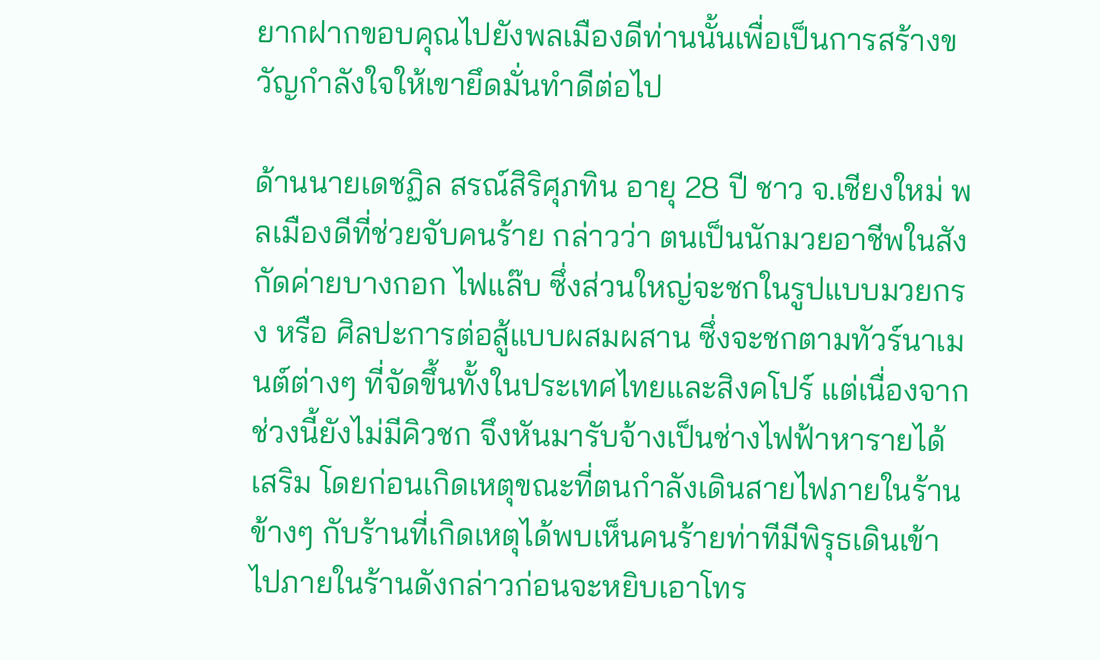ยากฝากขอบคุณไปยังพลเมืองดีท่านนั้นเพื่อเป็นการสร้างขวัญกำลังใจให้เขายึดมั่นทำดีต่อไป

ด้านนายเดชฏิล สรณ์สิริศุภทิน อายุ 28 ปี ชาว จ.เชียงใหม่ พลเมืองดีที่ช่วยจับคนร้าย กล่าวว่า ตนเป็นนักมวยอาชีพในสังกัดค่ายบางกอก ไฟแล๊บ ซึ่งส่วนใหญ่จะชกในรูปแบบมวยกรง หรือ ศิลปะการต่อสู้แบบผสมผสาน ซึ่งจะชกตามทัวร์นาเมนต์ต่างๆ ที่จัดขึ้นทั้งในประเทศไทยและสิงคโปร์ แต่เนื่องจากช่วงนี้ยังไม่มีคิวชก จึงหันมารับจ้างเป็นช่างไฟฟ้าหารายได้เสริม โดยก่อนเกิดเหตุขณะที่ตนกำลังเดินสายไฟภายในร้านข้างๆ กับร้านที่เกิดเหตุได้พบเห็นคนร้ายท่าทีมีพิรุธเดินเข้าไปภายในร้านดังกล่าวก่อนจะหยิบเอาโทร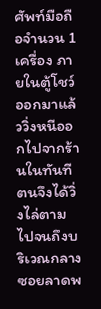ศัพท์มือถือจำนวน 1 เครื่อง ภายในตู้โชว์ออกมาแล้ววิ่งหนีออกไปจากร้านในทันที ตนจึงได้วิ่งไล่ตามไปจนถึงบริเวณกลางซอยลาดพ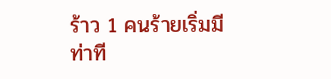ร้าว 1 คนร้ายเริ่มมีท่าที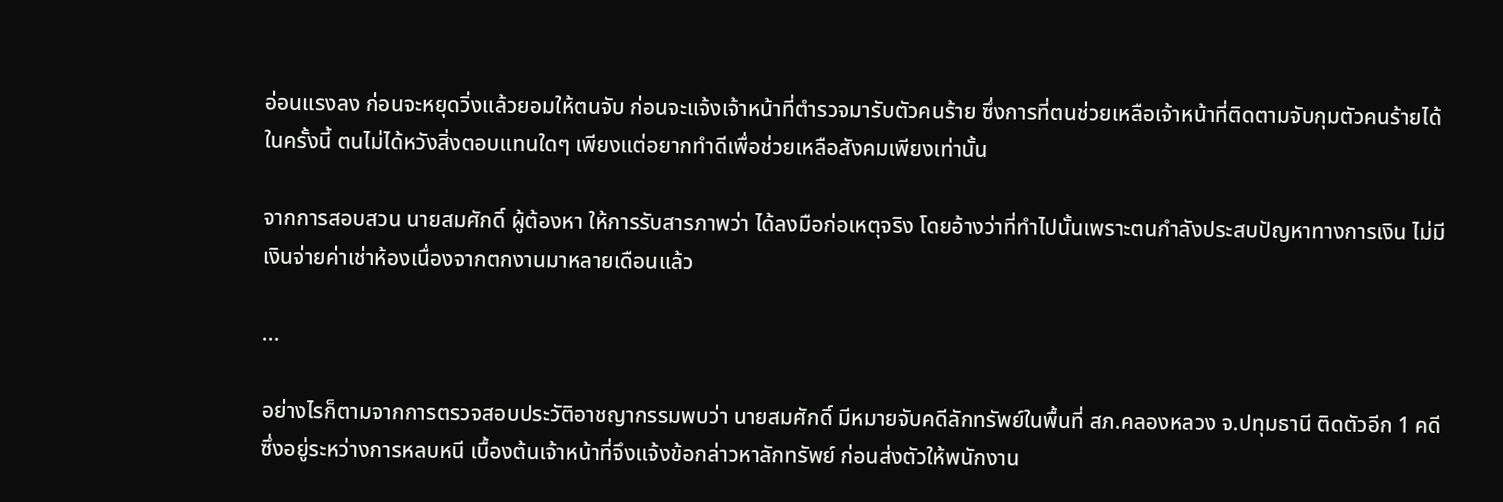อ่อนแรงลง ก่อนจะหยุดวิ่งแล้วยอมให้ตนจับ ก่อนจะแจ้งเจ้าหน้าที่ตำรวจมารับตัวคนร้าย ซึ่งการที่ตนช่วยเหลือเจ้าหน้าที่ติดตามจับกุมตัวคนร้ายได้ในครั้งนี้ ตนไม่ได้หวังสิ่งตอบแทนใดๆ เพียงแต่อยากทำดีเพื่อช่วยเหลือสังคมเพียงเท่านั้น

จากการสอบสวน นายสมศักดิ์ ผู้ต้องหา ให้การรับสารภาพว่า ได้ลงมือก่อเหตุจริง โดยอ้างว่าที่ทำไปนั้นเพราะตนกำลังประสบปัญหาทางการเงิน ไม่มีเงินจ่ายค่าเช่าห้องเนื่องจากตกงานมาหลายเดือนแล้ว

...

อย่างไรก็ตามจากการตรวจสอบประวัติอาชญากรรมพบว่า นายสมศักดิ์ มีหมายจับคดีลักทรัพย์ในพื้นที่ สภ.คลองหลวง จ.ปทุมธานี ติดตัวอีก 1 คดี ซึ่งอยู่ระหว่างการหลบหนี เบื้องต้นเจ้าหน้าที่จึงแจ้งข้อกล่าวหาลักทรัพย์ ก่อนส่งตัวให้พนักงาน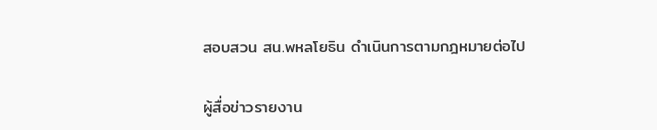สอบสวน สน.พหลโยธิน ดำเนินการตามกฎหมายต่อไป

ผู้สื่อข่าวรายงาน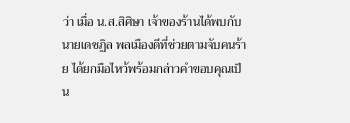ว่า เมื่อ น.ส.สิศิษา เจ้าของร้านได้พบกับนายเดชฏิล พลเมืองดีที่ช่วยตามจับคนร้าย ได้ยกมือไหว้พร้อมกล่าวคำขอบคุณเป็น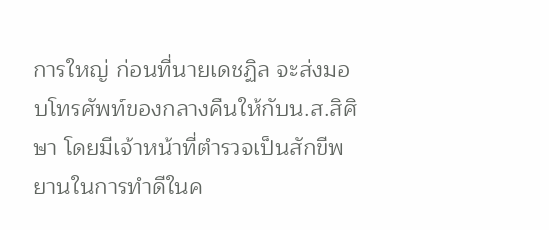การใหญ่ ก่อนที่นายเดชฏิล จะส่งมอบโทรศัพท์ของกลางคืนให้กับน.ส.สิศิษา โดยมีเจ้าหน้าที่ตำรวจเป็นสักขีพยานในการทำดีในค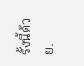รั้งนี้ด้วย.